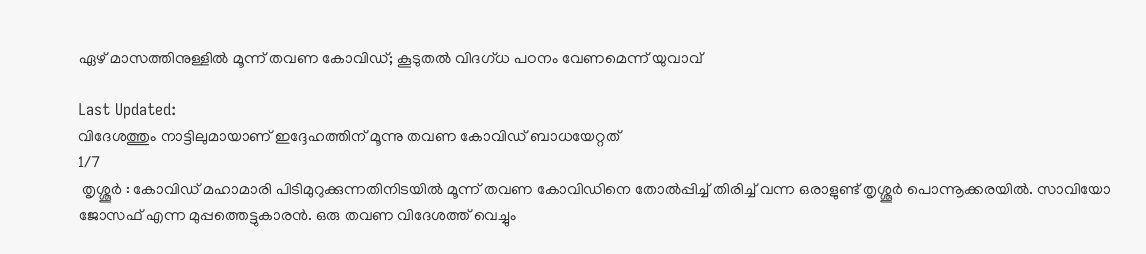ഏഴ് മാസത്തിനുള്ളിൽ മൂന്ന് തവണ കോവിഡ്; കൂടുതൽ വിദഗ്ധ പഠനം വേണമെന്ന് യുവാവ്

Last Updated:
വിദേശത്തും നാട്ടിലുമായാണ് ഇദ്ദേഹത്തിന് മൂന്നു തവണ കോവിഡ് ബാധയേറ്റത്‌
1/7
 തൃശ്ശൂർ : കോവിഡ് മഹാമാരി പിടിമുറുക്കുന്നതിനിടയിൽ മൂന്ന് തവണ കോവിഡിനെ തോൽപ്പിച്ച് തിരിച്ച് വന്ന ഒരാളുണ്ട് തൃശ്ശൂർ പൊന്നൂക്കരയിൽ. സാവിയോ ജോസഫ് എന്ന മുപ്പത്തെട്ടുകാരൻ. ഒരു തവണ വിദേശത്ത് വെച്ചും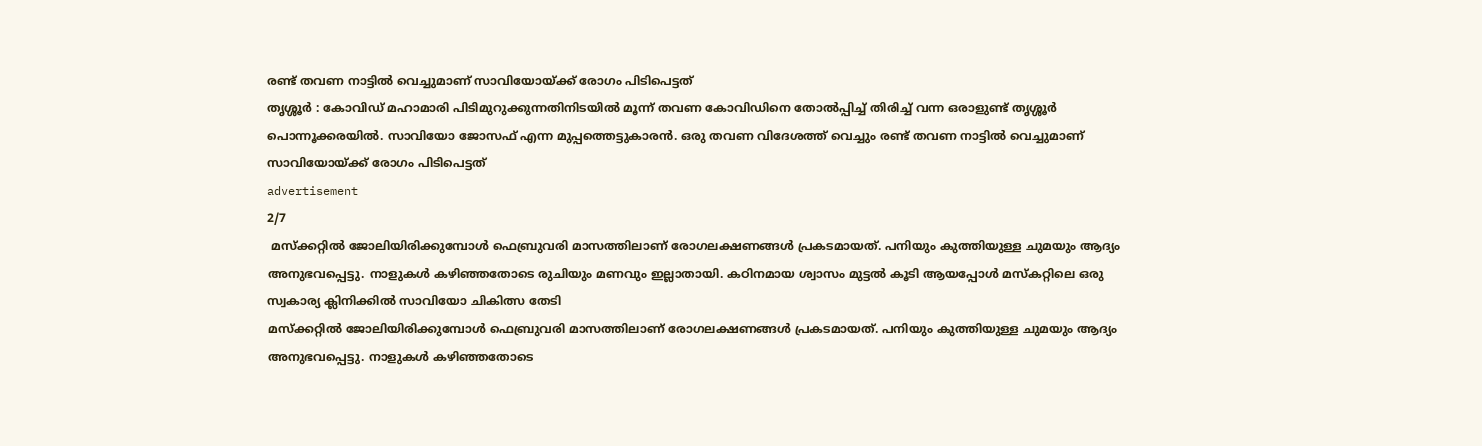രണ്ട് തവണ നാട്ടിൽ വെച്ചുമാണ് സാവിയോയ്ക്ക് രോഗം പിടിപെട്ടത്
തൃശ്ശൂർ : കോവിഡ് മഹാമാരി പിടിമുറുക്കുന്നതിനിടയിൽ മൂന്ന് തവണ കോവിഡിനെ തോൽപ്പിച്ച് തിരിച്ച് വന്ന ഒരാളുണ്ട് തൃശ്ശൂർ പൊന്നൂക്കരയിൽ. സാവിയോ ജോസഫ് എന്ന മുപ്പത്തെട്ടുകാരൻ. ഒരു തവണ വിദേശത്ത് വെച്ചും രണ്ട് തവണ നാട്ടിൽ വെച്ചുമാണ് സാവിയോയ്ക്ക് രോഗം പിടിപെട്ടത്
advertisement
2/7
 മസ്ക്കറ്റിൽ ജോലിയിരിക്കുമ്പോൾ ഫെബ്രുവരി മാസത്തിലാണ് രോഗലക്ഷണങ്ങൾ പ്രകടമായത്. പനിയും കുത്തിയുള്ള ചുമയും ആദ്യം അനുഭവപ്പെട്ടു. നാളുകൾ കഴിഞ്ഞതോടെ രുചിയും മണവും ഇല്ലാതായി. കഠിനമായ ശ്വാസം മുട്ടൽ കൂടി ആയപ്പോൾ മസ്കറ്റിലെ ഒരു സ്വകാര്യ ക്ലിനിക്കിൽ സാവിയോ ചികിത്സ തേടി
മസ്ക്കറ്റിൽ ജോലിയിരിക്കുമ്പോൾ ഫെബ്രുവരി മാസത്തിലാണ് രോഗലക്ഷണങ്ങൾ പ്രകടമായത്. പനിയും കുത്തിയുള്ള ചുമയും ആദ്യം അനുഭവപ്പെട്ടു. നാളുകൾ കഴിഞ്ഞതോടെ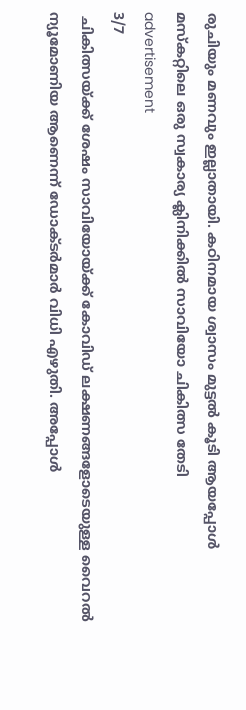രുചിയും മണവും ഇല്ലാതായി. കഠിനമായ ശ്വാസം മുട്ടൽ കൂടി ആയപ്പോൾ മസ്കറ്റിലെ ഒരു സ്വകാര്യ ക്ലിനിക്കിൽ സാവിയോ ചികിത്സ തേടി
advertisement
3/7
 ചികിത്സയ്ക്ക് ശേഷം സാവിയോയ്ക്ക് കോവിഡ് ലക്ഷണങ്ങളോടെയുള്ള വൈറൽ ന്യൂമോണിയ ആണെന്ന് ഡോക്ടർമാർ വിധി എഴുതി. അപ്പോൾ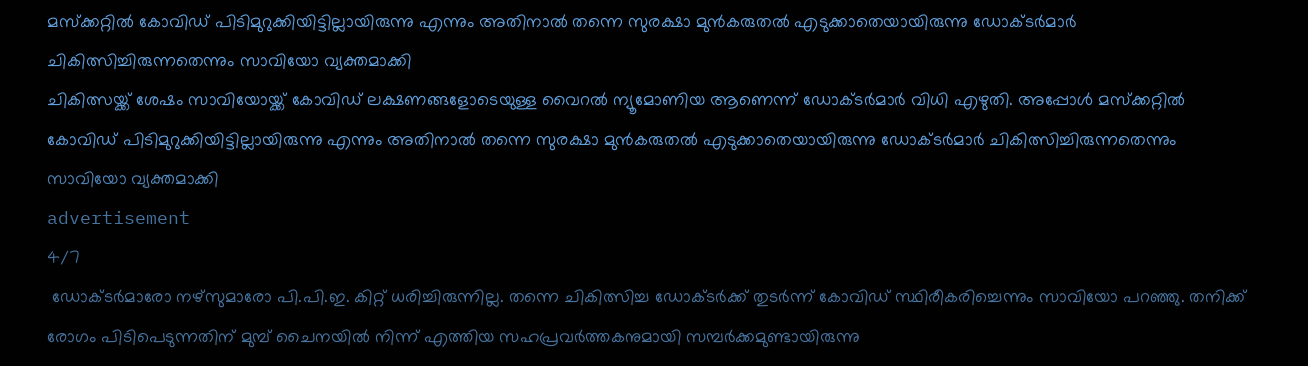മസ്ക്കറ്റിൽ കോവിഡ് പിടിമുറുക്കിയിട്ടില്ലായിരുന്നു എന്നും അതിനാൽ തന്നെ സുരക്ഷാ മുൻകരുതൽ എടുക്കാതെയായിരുന്നു ഡോക്‌ടർമാർ ചികിത്സിച്ചിരുന്നതെന്നും സാവിയോ വ്യക്തമാക്കി
ചികിത്സയ്ക്ക് ശേഷം സാവിയോയ്ക്ക് കോവിഡ് ലക്ഷണങ്ങളോടെയുള്ള വൈറൽ ന്യൂമോണിയ ആണെന്ന് ഡോക്ടർമാർ വിധി എഴുതി. അപ്പോൾ മസ്ക്കറ്റിൽ കോവിഡ് പിടിമുറുക്കിയിട്ടില്ലായിരുന്നു എന്നും അതിനാൽ തന്നെ സുരക്ഷാ മുൻകരുതൽ എടുക്കാതെയായിരുന്നു ഡോക്‌ടർമാർ ചികിത്സിച്ചിരുന്നതെന്നും സാവിയോ വ്യക്തമാക്കി
advertisement
4/7
 ഡോക്‌ടർമാരോ നഴ്സുമാരോ പി.പി.ഇ. കിറ്റ് ധരിച്ചിരുന്നില്ല. തന്നെ ചികിത്സിച്ച ഡോക്ടർക്ക് തുടർന്ന് കോവിഡ് സ്ഥിരീകരിച്ചെന്നും സാവിയോ പറഞ്ഞു. തനിക്ക് രോഗം പിടിപെടുന്നതിന് മുമ്പ് ചൈനയിൽ നിന്ന് എത്തിയ സഹപ്രവർത്തകനുമായി സമ്പർക്കമുണ്ടായിരുന്നു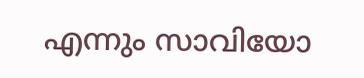എന്നും സാവിയോ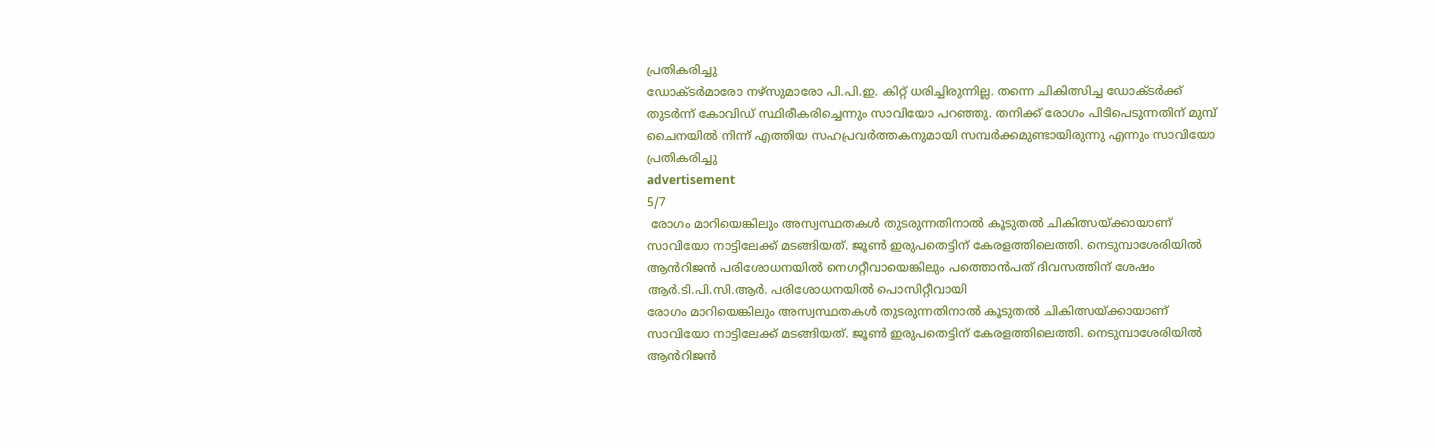പ്രതികരിച്ചു
ഡോക്‌ടർമാരോ നഴ്സുമാരോ പി.പി.ഇ. കിറ്റ് ധരിച്ചിരുന്നില്ല. തന്നെ ചികിത്സിച്ച ഡോക്ടർക്ക് തുടർന്ന് കോവിഡ് സ്ഥിരീകരിച്ചെന്നും സാവിയോ പറഞ്ഞു. തനിക്ക് രോഗം പിടിപെടുന്നതിന് മുമ്പ് ചൈനയിൽ നിന്ന് എത്തിയ സഹപ്രവർത്തകനുമായി സമ്പർക്കമുണ്ടായിരുന്നു എന്നും സാവിയോ പ്രതികരിച്ചു
advertisement
5/7
 രോഗം മാറിയെങ്കിലും അസ്വസ്ഥതകൾ തുടരുന്നതിനാൽ കൂടുതൽ ചികിത്സയ്ക്കായാണ് സാവിയോ നാട്ടിലേക്ക് മടങ്ങിയത്. ജൂൺ ഇരുപതെട്ടിന് കേരളത്തിലെത്തി. നെടുമ്പാശേരിയിൽ ആൻറിജൻ പരിശോധനയിൽ നെഗറ്റീവായെങ്കിലും പത്തൊൻപത് ദിവസത്തിന് ശേഷം ആർ.ടി.പി.സി.ആർ. പരിശോധനയിൽ പൊസിറ്റീവായി
രോഗം മാറിയെങ്കിലും അസ്വസ്ഥതകൾ തുടരുന്നതിനാൽ കൂടുതൽ ചികിത്സയ്ക്കായാണ് സാവിയോ നാട്ടിലേക്ക് മടങ്ങിയത്. ജൂൺ ഇരുപതെട്ടിന് കേരളത്തിലെത്തി. നെടുമ്പാശേരിയിൽ ആൻറിജൻ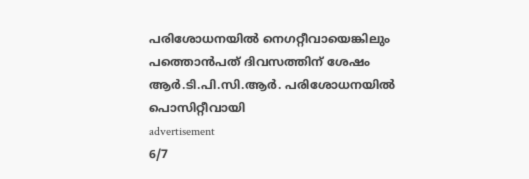പരിശോധനയിൽ നെഗറ്റീവായെങ്കിലും പത്തൊൻപത് ദിവസത്തിന് ശേഷം ആർ.ടി.പി.സി.ആർ. പരിശോധനയിൽ പൊസിറ്റീവായി
advertisement
6/7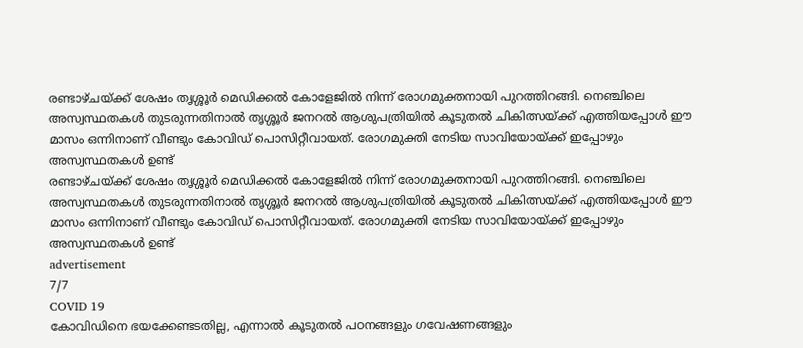രണ്ടാഴ്ചയ്ക്ക് ശേഷം തൃശ്ശൂർ മെഡിക്കൽ കോളേജിൽ നിന്ന് രോഗമുക്തനായി പുറത്തിറങ്ങി. നെഞ്ചിലെ അസ്വസ്ഥതകൾ തുടരുന്നതിനാൽ തൃശ്ശൂർ ജനറൽ ആശുപത്രിയിൽ കൂടുതൽ ചികിത്സയ്ക്ക് എത്തിയപ്പോൾ ഈ മാസം ഒന്നിനാണ് വീണ്ടും കോവിഡ് പൊസിറ്റീവായത്. രോഗമുക്തി നേടിയ സാവിയോയ്ക്ക് ഇപ്പോഴും അസ്വസ്ഥതകൾ ഉണ്ട്
രണ്ടാഴ്ചയ്ക്ക് ശേഷം തൃശ്ശൂർ മെഡിക്കൽ കോളേജിൽ നിന്ന് രോഗമുക്തനായി പുറത്തിറങ്ങി. നെഞ്ചിലെ അസ്വസ്ഥതകൾ തുടരുന്നതിനാൽ തൃശ്ശൂർ ജനറൽ ആശുപത്രിയിൽ കൂടുതൽ ചികിത്സയ്ക്ക് എത്തിയപ്പോൾ ഈ മാസം ഒന്നിനാണ് വീണ്ടും കോവിഡ് പൊസിറ്റീവായത്. രോഗമുക്തി നേടിയ സാവിയോയ്ക്ക് ഇപ്പോഴും അസ്വസ്ഥതകൾ ഉണ്ട്
advertisement
7/7
COVID 19
കോവിഡിനെ ഭയക്കേണ്ടടതില്ല, എന്നാൽ കൂടുതൽ പഠനങ്ങളും ഗവേഷണങ്ങളും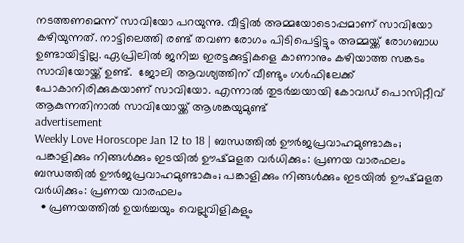നടത്തണമെന്ന് സാവിയോ പറയുന്നു. വീട്ടിൽ അമ്മയോടൊപ്പമാണ് സാവിയോ കഴിയുന്നത്. നാട്ടിലെത്തി രണ്ട് തവണ രോഗം പിടിപെട്ടിട്ടും അമ്മയ്ക്ക് രോഗബാധ ഉണ്ടായിട്ടില്ല. ഏപ്രിലിൽ ജനിച്ച ഇരട്ടക്കുട്ടികളെ കാണാനും കഴിയാത്ത സങ്കടം സാവിയോയ്ക്ക് ഉണ്ട്.  ജോലി ആവശ്യത്തിന് വീണ്ടും ഗൾഫിലേക്ക് പോകാനിരിക്കുകയാണ് സാവിയോ. എന്നാൽ തുടർച്ചയായി കോവഡ് പൊസിറ്റീവ് ആകുന്നതിനാൽ സാവിയോയ്ക്ക് ആശങ്കയുമുണ്ട്
advertisement
Weekly Love Horoscope Jan 12 to 18 | ബന്ധത്തിൽ ഊർജപ്രവാഹമുണ്ടാകും; പങ്കാളിക്കും നിങ്ങൾക്കും ഇടയിൽ ഊഷ്മളത വർധിക്കും: പ്രണയ വാരഫലം
ബന്ധത്തിൽ ഊർജപ്രവാഹമുണ്ടാകും; പങ്കാളിക്കും നിങ്ങൾക്കും ഇടയിൽ ഊഷ്മളത വർധിക്കും: പ്രണയ വാരഫലം
  • പ്രണയത്തിൽ ഉയർച്ചയും വെല്ലുവിളികളും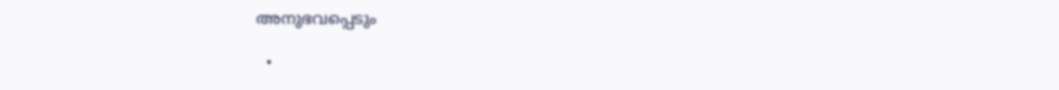അനുഭവപ്പെടും

  •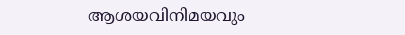ആശയവിനിമയവും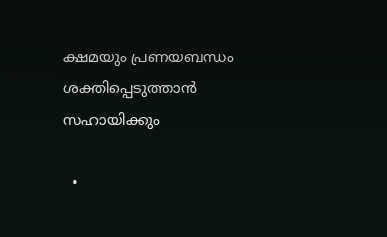ക്ഷമയും പ്രണയബന്ധം ശക്തിപ്പെടുത്താൻ സഹായിക്കും

  •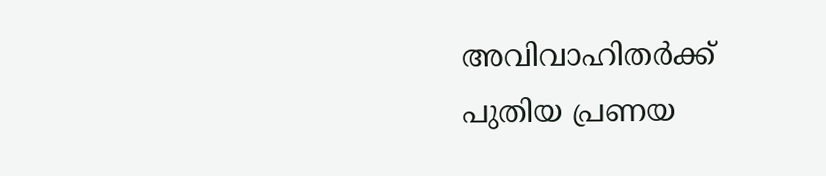അവിവാഹിതർക്ക് പുതിയ പ്രണയ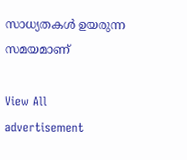സാധ്യതകൾ ഉയരുന്ന സമയമാണ്

View All
advertisement